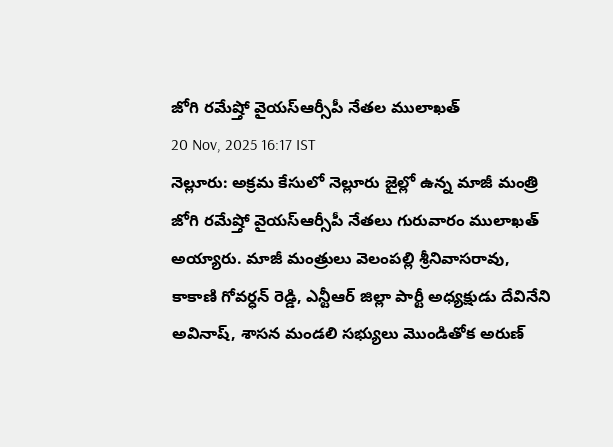జోగి రమేష్తో వైయస్ఆర్సీపీ నేతల ములాఖత్
20 Nov, 2025 16:17 IST
నెల్లూరు: అక్రమ కేసులో నెల్లూరు జైల్లో ఉన్న మాజీ మంత్రి జోగి రమేష్తో వైయస్ఆర్సీపీ నేతలు గురువారం ములాఖత్ అయ్యారు. మాజీ మంత్రులు వెలంపల్లి శ్రీనివాసరావు, కాకాణి గోవర్ధన్ రెడ్డి, ఎన్టీఆర్ జిల్లా పార్టీ అధ్యక్షుడు దేవినేని అవినాష్, శాసన మండలి సభ్యులు మొండితోక అరుణ్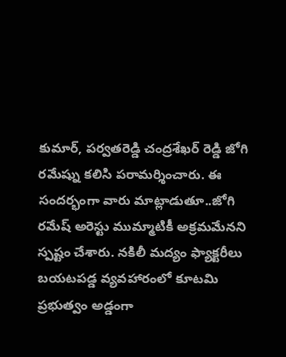కుమార్, పర్వతరెడ్డి చంద్రశేఖర్ రెడ్డి జోగి రమేష్ను కలిసి పరామర్శించారు. ఈ సందర్భంగా వారు మాట్లాడుతూ..జోగి రమేష్ అరెస్టు ముమ్మాటికీ అక్రమమేనని స్పష్టం చేశారు. నకిలీ మద్యం ఫ్యాక్టరీలు బయటపడ్డ వ్యవహారంలో కూటమి ప్రభుత్వం అడ్డంగా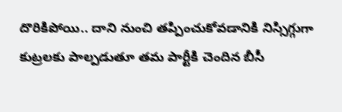దొరికిపోయి.. దాని నుంచి తప్పించుకోవడానికి నిస్సిగ్గుగా కుట్రలకు పాల్పడుతూ తమ పార్టీకి చెందిన బీసీ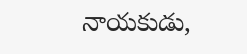నాయకుడు,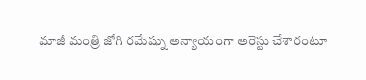మాజీ మంత్రి జోగి రమేష్ను అన్యాయంగా అరెస్టు చేశారంటూ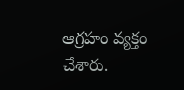ఆగ్రహం వ్యక్తం చేశారు.